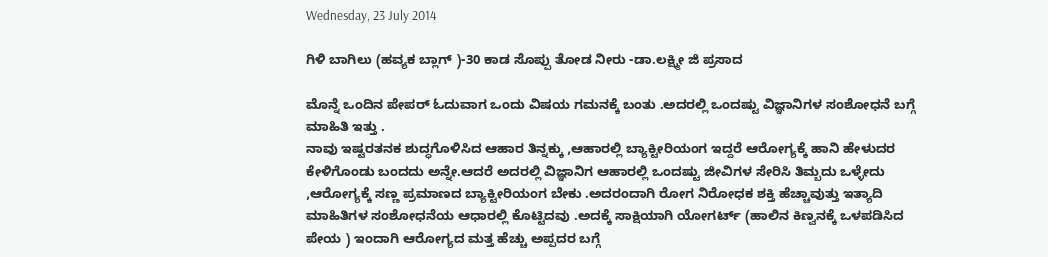Wednesday, 23 July 2014

ಗಿಳಿ ಬಾಗಿಲು (ಹವ್ಯಕ ಬ್ಲಾಗ್ )-30 ಕಾಡ ಸೊಪ್ಪು ತೋಡ ನೀರು -ಡಾ.ಲಕ್ಷ್ಮೀ ಜಿ ಪ್ರಸಾದ

ಮೊನ್ನೆ ಒಂದಿನ ಪೇಪರ್ ಓದುವಾಗ ಒಂದು ವಿಷಯ ಗಮನಕ್ಕೆ ಬಂತು .ಅದರಲ್ಲಿ ಒಂದಷ್ಟು ವಿಜ್ಞಾನಿಗಳ ಸಂಶೋಧನೆ ಬಗ್ಗೆ ಮಾಹಿತಿ ಇತ್ತು .
ನಾವು ಇಷ್ಟರತನಕ ಶುದ್ಧಗೊಳಿಸಿದ ಆಹಾರ ತಿನ್ನಕ್ಕು ,ಆಹಾರಲ್ಲಿ ಬ್ಯಾಕ್ಟೀರಿಯಂಗ ಇದ್ದರೆ ಆರೋಗ್ಯಕ್ಕೆ ಹಾನಿ ಹೇಳುದರ ಕೇಳಿಗೊಂಡು ಬಂದದು ಅನ್ನೇ.ಆದರೆ ಅದರಲ್ಲಿ ವಿಜ್ಞಾನಿಗ ಆಹಾರಲ್ಲಿ ಒಂದಷ್ಟು ಜೀವಿಗಳ ಸೇರಿಸಿ ತಿಮ್ಬದು ಒಳ್ಳೇದು ,ಆರೋಗ್ಯಕ್ಕೆ ಸಣ್ಣ ಪ್ರಮಾಣದ ಬ್ಯಾಕ್ಟೀರಿಯಂಗ ಬೇಕು .ಅದರಂದಾಗಿ ರೋಗ ನಿರೋಧಕ ಶಕ್ತಿ ಹೆಚ್ಚಾವುತ್ತು ಇತ್ಯಾದಿ ಮಾಹಿತಿಗಳ ಸಂಶೋಧನೆಯ ಆಧಾರಲ್ಲಿ ಕೊಟ್ಟಿದವು .ಅದಕ್ಕೆ ಸಾಕ್ಷಿಯಾಗಿ ಯೋಗರ್ಟ್ (ಹಾಲಿನ ಕಿಣ್ವನಕ್ಕೆ ಒಳಪಡಿಸಿದ ಪೇಯ ) ಇಂದಾಗಿ ಆರೋಗ್ಯದ ಮತ್ತ ಹೆಚ್ಚು ಅಪ್ಪದರ ಬಗ್ಗೆ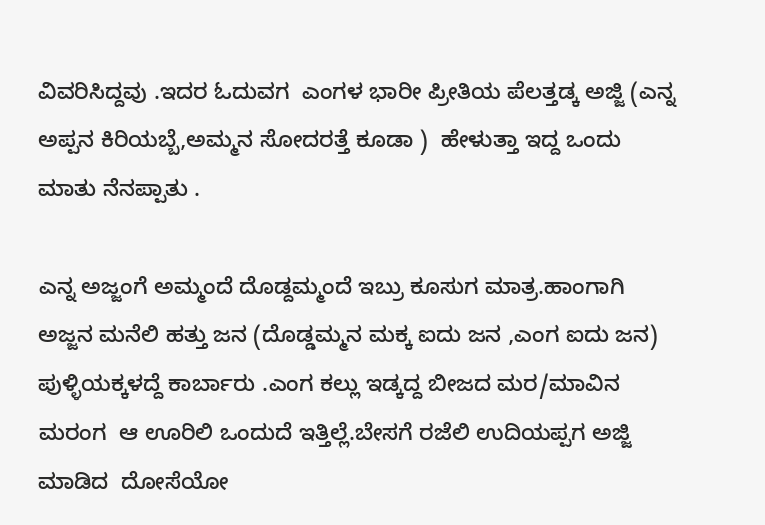ವಿವರಿಸಿದ್ದವು .ಇದರ ಓದುವಗ  ಎಂಗಳ ಭಾರೀ ಪ್ರೀತಿಯ ಪೆಲತ್ತಡ್ಕ ಅಜ್ಜಿ (ಎನ್ನ ಅಪ್ಪನ ಕಿರಿಯಬ್ಬೆ,ಅಮ್ಮನ ಸೋದರತ್ತೆ ಕೂಡಾ )  ಹೇಳುತ್ತಾ ಇದ್ದ ಒಂದು ಮಾತು ನೆನಪ್ಪಾತು .

ಎನ್ನ ಅಜ್ಜಂಗೆ ಅಮ್ಮಂದೆ ದೊಡ್ದಮ್ಮಂದೆ ಇಬ್ರು ಕೂಸುಗ ಮಾತ್ರ.ಹಾಂಗಾಗಿ  ಅಜ್ಜನ ಮನೆಲಿ ಹತ್ತು ಜನ (ದೊಡ್ಡಮ್ಮನ ಮಕ್ಕ ಐದು ಜನ ,ಎಂಗ ಐದು ಜನ) ಪುಳ್ಳಿಯಕ್ಕಳದ್ದೆ ಕಾರ್ಬಾರು .ಎಂಗ ಕಲ್ಲು ಇಡ್ಕದ್ದ ಬೀಜದ ಮರ/ಮಾವಿನ ಮರಂಗ  ಆ ಊರಿಲಿ ಒಂದುದೆ ಇತ್ತಿಲ್ಲೆ.ಬೇಸಗೆ ರಜೆಲಿ ಉದಿಯಪ್ಪಗ ಅಜ್ಜಿ ಮಾಡಿದ  ದೋಸೆಯೋ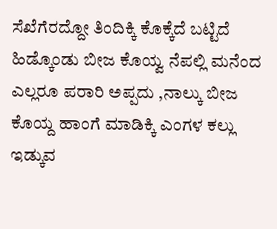ಸೆಖೆಗೆರದ್ದೋ ತಿಂದಿಕ್ಕಿ ಕೊಕ್ಕೆದೆ ಬಟ್ಟಿದೆ ಹಿಡ್ಕೊಂಡು ಬೀಜ ಕೊಯ್ವ ನೆಪಲ್ಲಿ ಮನೆಂದ ಎಲ್ಲರೂ ಪರಾರಿ ಅಪ್ಪದು ,ನಾಲ್ಕು ಬೀಜ ಕೊಯ್ದ ಹಾಂಗೆ ಮಾಡಿಕ್ಕಿ ಎಂಗಳ ಕಲ್ಲು ಇಡ್ಕುವ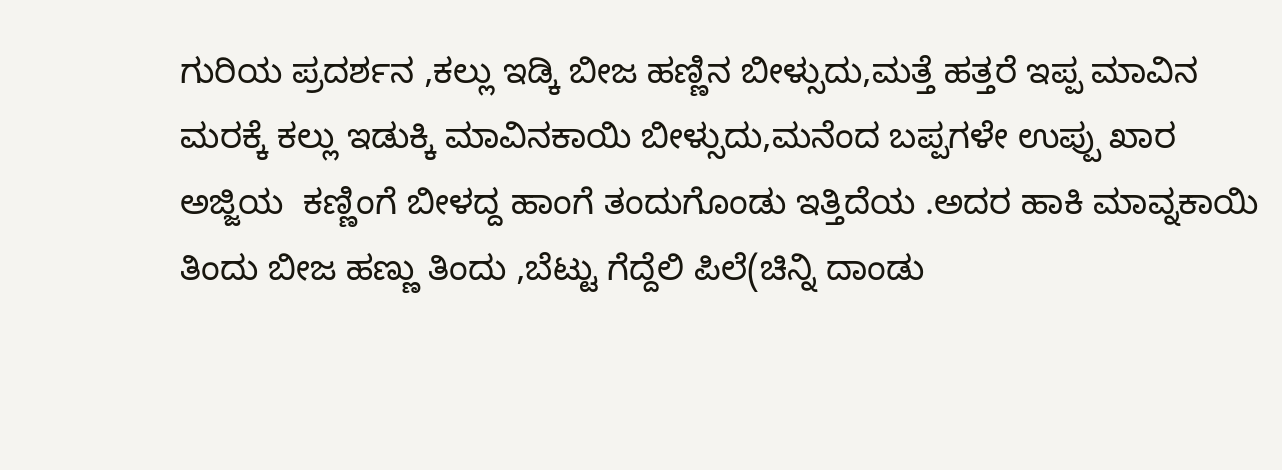ಗುರಿಯ ಪ್ರದರ್ಶನ ,ಕಲ್ಲು ಇಡ್ಕಿ ಬೀಜ ಹಣ್ಣಿನ ಬೀಳ್ಸುದು,ಮತ್ತೆ ಹತ್ತರೆ ಇಪ್ಪ ಮಾವಿನ ಮರಕ್ಕೆ ಕಲ್ಲು ಇಡುಕ್ಕಿ ಮಾವಿನಕಾಯಿ ಬೀಳ್ಸುದು,ಮನೆಂದ ಬಪ್ಪಗಳೇ ಉಪ್ಪು ಖಾರ ಅಜ್ಜಿಯ  ಕಣ್ಣಿಂಗೆ ಬೀಳದ್ದ ಹಾಂಗೆ ತಂದುಗೊಂಡು ಇತ್ತಿದೆಯ .ಅದರ ಹಾಕಿ ಮಾವ್ನಕಾಯಿ ತಿಂದು ಬೀಜ ಹಣ್ಣು ತಿಂದು ,ಬೆಟ್ಟು ಗೆದ್ದೆಲಿ ಪಿಲೆ(ಚಿನ್ನಿ ದಾಂಡು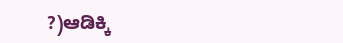?)ಆಡಿಕ್ಕಿ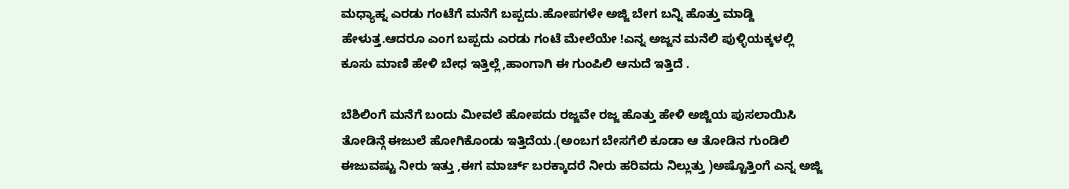ಮಧ್ಯಾಹ್ನ ಎರಡು ಗಂಟೆಗೆ ಮನೆಗೆ ಬಪ್ಪದು.ಹೋಪಗಳೇ ಅಜ್ಜಿ ಬೇಗ ಬನ್ನಿ ಹೊತ್ತು ಮಾಡ್ದಿ ಹೇಳುತ್ತ.ಆದರೂ ಎಂಗ ಬಪ್ಪದು ಎರಡು ಗಂಟೆ ಮೇಲೆಯೇ !ಎನ್ನ ಅಜ್ಜನ ಮನೆಲಿ ಪುಳ್ಳಿಯಕ್ಕಳಲ್ಲಿ ಕೂಸು ಮಾಣಿ ಹೇಳಿ ಬೇಧ ಇತ್ತಿಲ್ಲೆ,ಹಾಂಗಾಗಿ ಈ ಗುಂಪಿಲಿ ಆನುದೆ ಇತ್ತಿದೆ .

ಬೆಶಿಲಿಂಗೆ ಮನೆಗೆ ಬಂದು ಮೀವಲೆ ಹೋಪದು ರಜ್ಜವೇ ರಜ್ಜ ಹೊತ್ತು ಹೇಳಿ ಅಜ್ಜಿಯ ಪುಸಲಾಯಿಸಿ ತೋಡಿನ್ಗೆ ಈಜುಲೆ ಹೋಗಿಕೊಂಡು ಇತ್ತಿದೆಯ.(ಅಂಬಗ ಬೇಸಗೆಲಿ ಕೂಡಾ ಆ ತೋಡಿನ ಗುಂಡಿಲಿ ಈಜುವಷ್ಟು ನೀರು ಇತ್ತು ,ಈಗ ಮಾರ್ಚ್ ಬರಕ್ಕಾದರೆ ನೀರು ಹರಿವದು ನಿಲ್ಲುತ್ತು )ಅಷ್ಟೊತ್ತಿಂಗೆ ಎನ್ನ ಅಜ್ಜಿ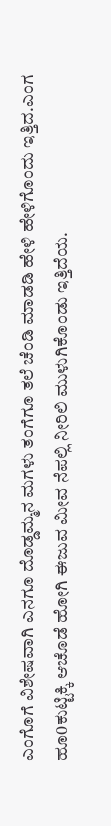ಎಂಗೊಗೆ ವಿಶೇಷವಾಗಿ ಎನಗೂ ದೊಡ್ಡಮ್ಮನ ಮಗಳು ತಂಗೆಗೂ ತಲೆ ಚೆಂಡಿ ಮಾಡಡಿ ಹೇಳಿ ಹೇಳಿಗೊಂದು ಇತ್ತಿದ.ಎಂಗ ಹೂ0ಕುಟ್ಟಿಕ್ಕಿ ಆಚೊಡೆ ಹೋಗಿ ಈಜುವ ಮೀವ ನೆಪಲ್ಲಿ ನೀರಿಲಿ ಮುಳುಗಿಕೊಂಡು ಇತ್ತಿದೆಯ.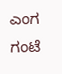ಎಂಗ ಗಂಟೆ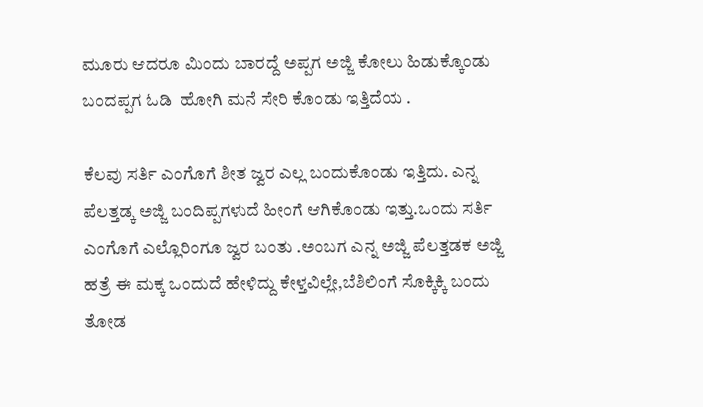ಮೂರು ಆದರೂ ಮಿಂದು ಬಾರದ್ದೆ ಅಪ್ಪಗ ಅಜ್ಜಿ ಕೋಲು ಹಿಡುಕ್ಕೊಂಡು ಬಂದಪ್ಪಗ ಓಡಿ  ಹೋಗಿ ಮನೆ ಸೇರಿ ಕೊಂಡು ಇತ್ತಿದೆಯ .

ಕೆಲವು ಸರ್ತಿ ಎಂಗೊಗೆ ಶೀತ ಜ್ವರ ಎಲ್ಲ ಬಂದುಕೊಂಡು ಇತ್ತಿದು. ಎನ್ನ ಪೆಲತ್ತಡ್ಕ ಅಜ್ಜಿ ಬಂದಿಪ್ಪಗಳುದೆ ಹೀಂಗೆ ಆಗಿಕೊಂಡು ಇತ್ತು.ಒಂದು ಸರ್ತಿ ಎಂಗೊಗೆ ಎಲ್ಲೊರಿಂಗೂ ಜ್ವರ ಬಂತು .ಅಂಬಗ ಎನ್ನ ಅಜ್ಜಿ ಪೆಲತ್ತಡಕ ಅಜ್ಜಿ ಹತ್ರೆ ಈ ಮಕ್ಕ ಒಂದುದೆ ಹೇಳಿದ್ದು ಕೇಳ್ತವಿಲ್ಲೇ,ಬೆಶಿಲಿಂಗೆ ಸೊಕ್ಕಿಕ್ಕಿ ಬಂದು ತೋಡ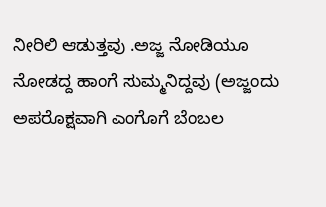ನೀರಿಲಿ ಆಡುತ್ತವು .ಅಜ್ಜ ನೋಡಿಯೂ ನೋಡದ್ದ ಹಾಂಗೆ ಸುಮ್ಮನಿದ್ದವು (ಅಜ್ಜಂದು ಅಪರೊಕ್ಷವಾಗಿ ಎಂಗೊಗೆ ಬೆಂಬಲ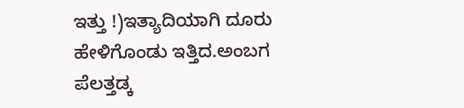ಇತ್ತು !)ಇತ್ಯಾದಿಯಾಗಿ ದೂರು ಹೇಳಿಗೊಂಡು ಇತ್ತಿದ.ಅಂಬಗ ಪೆಲತ್ತಡ್ಕ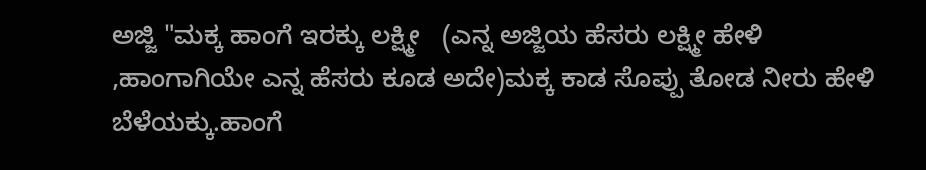ಅಜ್ಜಿ "ಮಕ್ಕ ಹಾಂಗೆ ಇರಕ್ಕು ಲಕ್ಷ್ಮೀ   (ಎನ್ನ ಅಜ್ಜಿಯ ಹೆಸರು ಲಕ್ಷ್ಮೀ ಹೇಳಿ ,ಹಾಂಗಾಗಿಯೇ ಎನ್ನ ಹೆಸರು ಕೂಡ ಅದೇ)ಮಕ್ಕ ಕಾಡ ಸೊಪ್ಪು ತೋಡ ನೀರು ಹೇಳಿ ಬೆಳೆಯಕ್ಕು.ಹಾಂಗೆ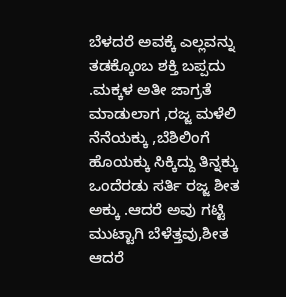ಬೆಳದರೆ ಅವಕ್ಕೆ ಎಲ್ಲವನ್ನು ತಡಕ್ಕೊಂಬ ಶಕ್ತಿ ಬಪ್ಪದು .ಮಕ್ಕಳ ಅತೀ ಜಾಗ್ರತೆ ಮಾಡುಲಾಗ ,ರಜ್ಜ ಮಳೆಲಿ ನೆನೆಯಕ್ಕು ,ಬೆಶಿಲಿಂಗೆ ಹೊಯಕ್ಕು ಸಿಕ್ಕಿದ್ದು ತಿನ್ನಕ್ಕು ಒಂದೆರಡು ಸರ್ತಿ ರಜ್ಜ ಶೀತ ಅಕ್ಕು .ಆದರೆ ಅವು ಗಟ್ಟಿ ಮುಟ್ಟಾಗಿ ಬೆಳೆತ್ತವು,ಶೀತ ಆದರೆ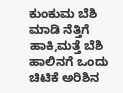ಕುಂಕುಮ ಬೆಶಿ ಮಾಡಿ ನೆತ್ತಿಗೆ ಹಾಕಿ,ಮತ್ತೆ ಬೆಶಿ ಹಾಲಿನಗೆ ಒಂದು ಚಿಟಿಕೆ ಅರಿಶಿನ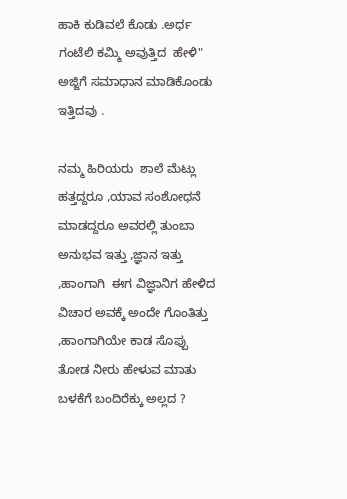ಹಾಕಿ ಕುಡಿವಲೆ ಕೊಡು .ಅರ್ಧ ಗಂಟೆಲಿ ಕಮ್ಮಿ ಅವುತ್ತಿದ  ಹೇಳಿ" ಅಜ್ಜಿಗೆ ಸಮಾಧಾನ ಮಾಡಿಕೊಂಡು ಇತ್ತಿದವು .

ನಮ್ಮ ಹಿರಿಯರು  ಶಾಲೆ ಮೆಟ್ಲು ಹತ್ತದ್ದರೂ ,ಯಾವ ಸಂಶೋಧನೆ ಮಾಡದ್ದರೂ ಅವರಲ್ಲಿ ತುಂಬಾ ಅನುಭವ ಇತ್ತು ,ಜ್ಞಾನ ಇತ್ತು ,ಹಾಂಗಾಗಿ  ಈಗ ವಿಜ್ಞಾನಿಗ ಹೇಳಿದ ವಿಚಾರ ಅವಕ್ಕೆ ಅಂದೇ ಗೊಂತಿತ್ತು ,ಹಾಂಗಾಗಿಯೇ ಕಾಡ ಸೊಪ್ಪು ತೋಡ ನೀರು ಹೇಳುವ ಮಾತು ಬಳಕೆಗೆ ಬಂದಿರೆಕ್ಕು ಅಲ್ಲದ ?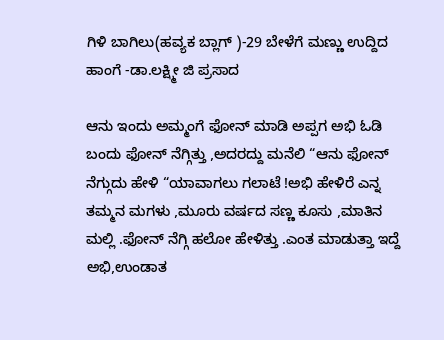ಗಿಳಿ ಬಾಗಿಲು(ಹವ್ಯಕ ಬ್ಲಾಗ್ )-29 ಬೇಳೆಗೆ ಮಣ್ಣು ಉದ್ದಿದ ಹಾಂಗೆ -ಡಾ.ಲಕ್ಷ್ಮೀ ಜಿ ಪ್ರಸಾದ

ಆನು ಇಂದು ಅಮ್ಮಂಗೆ ಫೋನ್ ಮಾಡಿ ಅಪ್ಪಗ ಅಭಿ ಓಡಿ ಬಂದು ಫೋನ್ ನೆಗ್ಗಿತ್ತು ,ಅದರದ್ದು ಮನೆಲಿ “ಆನು ಫೋನ್ ನೆಗ್ಗುದು ಹೇಳಿ “ಯಾವಾಗಲು ಗಲಾಟೆ !ಅಭಿ ಹೇಳಿರೆ ಎನ್ನ ತಮ್ಮನ ಮಗಳು ,ಮೂರು ವರ್ಷದ ಸಣ್ಣ ಕೂಸು ,ಮಾತಿನ ಮಲ್ಲಿ .ಫೋನ್ ನೆಗ್ಗಿ ಹಲೋ ಹೇಳಿತ್ತು .ಎಂತ ಮಾಡುತ್ತಾ ಇದ್ದೆ ಅಭಿ,ಉಂಡಾತ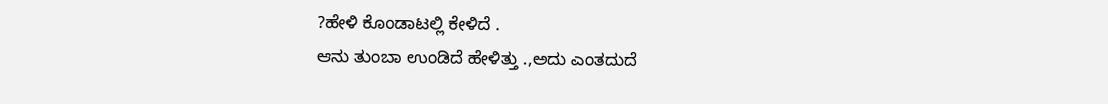?ಹೇಳಿ ಕೊಂಡಾಟಲ್ಲಿ ಕೇಳಿದೆ .
ಆನು ತುಂಬಾ ಉಂಡಿದೆ ಹೇಳಿತ್ತು .,ಅದು ಎಂತದುದೆ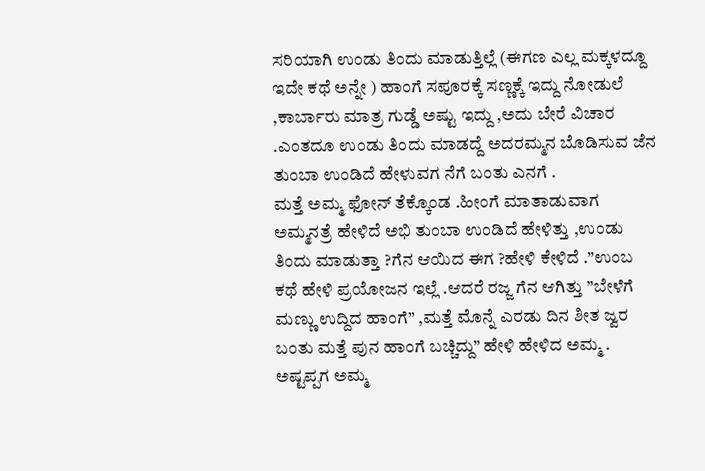ಸರಿಯಾಗಿ ಉಂಡು ತಿಂದು ಮಾಡುತ್ತಿಲ್ಲೆ (ಈಗಣ ಎಲ್ಲ ಮಕ್ಕಳದ್ದೂ ಇದೇ ಕಥೆ ಅನ್ನೇ ) ಹಾಂಗೆ ಸಪೂರಕ್ಕೆ ಸಣ್ಣಕ್ಕೆ ಇದ್ದು ನೋಡುಲೆ ,ಕಾರ್ಬಾರು ಮಾತ್ರ ಗುಡ್ಡೆ ಅಷ್ಟು ಇದ್ದು ,ಅದು ಬೇರೆ ವಿಚಾರ .ಎಂತದೂ ಉಂಡು ತಿಂದು ಮಾಡದ್ದೆ ಅದರಮ್ಮನ ಬೊಡಿಸುವ ಜೆನ ತುಂಬಾ ಉಂಡಿದೆ ಹೇಳುವಗ ನೆಗೆ ಬಂತು ಎನಗೆ .
ಮತ್ತೆ ಅಮ್ಮ ಫೋನ್ ತೆಕ್ಕೊಂಡ .ಹೀಂಗೆ ಮಾತಾಡುವಾಗ ಅಮ್ಮನತ್ರೆ ಹೇಳಿದೆ ಅಭಿ ತುಂಬಾ ಉಂಡಿದೆ ಹೇಳಿತ್ತು ,ಉಂಡು ತಿಂದು ಮಾಡುತ್ತಾ ?ಗೆನ ಆಯಿದ ಈಗ ?ಹೇಳಿ ಕೇಳಿದೆ .”ಉಂಬ ಕಥೆ ಹೇಳಿ ಪ್ರಯೋಜನ ಇಲ್ಲೆ .ಆದರೆ ರಜ್ಜ ಗೆನ ಆಗಿತ್ತು ”ಬೇಳೆಗೆ ಮಣ್ಣು ಉದ್ದಿದ ಹಾಂಗೆ” ,ಮತ್ತೆ ಮೊನ್ನೆ ಎರಡು ದಿನ ಶೀತ ಜ್ವರ ಬಂತು ಮತ್ತೆ ಪುನ ಹಾಂಗೆ ಬಚ್ಚಿದ್ದು” ಹೇಳಿ ಹೇಳಿದ ಅಮ್ಮ .
ಅಷ್ಟಪ್ಪಗ ಅಮ್ಮ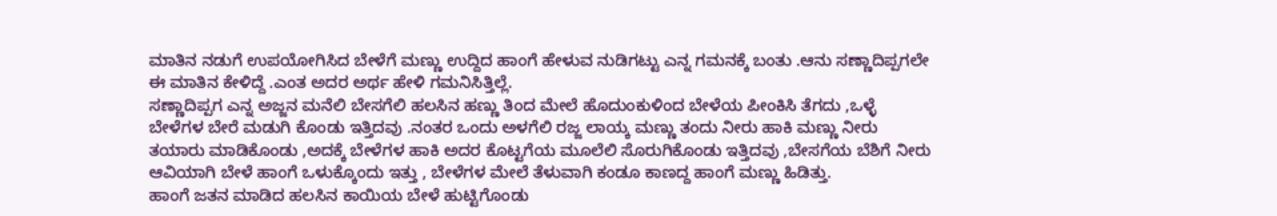ಮಾತಿನ ನಡುಗೆ ಉಪಯೋಗಿಸಿದ ಬೇಳೆಗೆ ಮಣ್ಣು ಉದ್ದಿದ ಹಾಂಗೆ ಹೇಳುವ ನುಡಿಗಟ್ಟು ಎನ್ನ ಗಮನಕ್ಕೆ ಬಂತು .ಆನು ಸಣ್ಣಾದಿಪ್ಪಗಲೇ ಈ ಮಾತಿನ ಕೇಳಿದ್ದೆ .ಎಂತ ಅದರ ಅರ್ಥ ಹೇಳಿ ಗಮನಿಸಿತ್ತಿಲ್ಲೆ.
ಸಣ್ಣಾದಿಪ್ಪಗ ಎನ್ನ ಅಜ್ಜನ ಮನೆಲಿ ಬೇಸಗೆಲಿ ಹಲಸಿನ ಹಣ್ಣು ತಿಂದ ಮೇಲೆ ಹೊದುಂಕುಳಿಂದ ಬೇಳೆಯ ಪೀಂಕಿಸಿ ತೆಗದು ,ಒಳ್ಳೆ ಬೇಳೆಗಳ ಬೇರೆ ಮಡುಗಿ ಕೊಂಡು ಇತ್ತಿದವು .ನಂತರ ಒಂದು ಅಳಗೆಲಿ ರಜ್ಜ ಲಾಯ್ಕ ಮಣ್ಣು ತಂದು ನೀರು ಹಾಕಿ ಮಣ್ಣು ನೀರು ತಯಾರು ಮಾಡಿಕೊಂಡು ,ಅದಕ್ಕೆ ಬೇಳೆಗಳ ಹಾಕಿ ಅದರ ಕೊಟ್ಟಗೆಯ ಮೂಲೆಲಿ ಸೊರುಗಿಕೊಂಡು ಇತ್ತಿದವು ,ಬೇಸಗೆಯ ಬೆಶಿಗೆ ನೀರು ಆವಿಯಾಗಿ ಬೇಳೆ ಹಾಂಗೆ ಒಳುಕ್ಕೊಂದು ಇತ್ತು , ಬೇಳೆಗಳ ಮೇಲೆ ತೆಳುವಾಗಿ ಕಂಡೂ ಕಾಣದ್ದ ಹಾಂಗೆ ಮಣ್ಣು ಹಿಡಿತ್ತು.
ಹಾಂಗೆ ಜತನ ಮಾಡಿದ ಹಲಸಿನ ಕಾಯಿಯ ಬೇಳೆ ಹುಟ್ಟಿಗೊಂಡು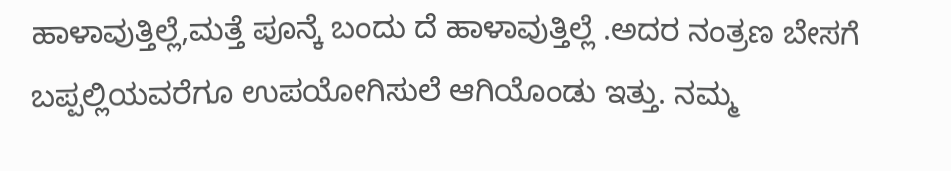ಹಾಳಾವುತ್ತಿಲ್ಲೆ,ಮತ್ತೆ ಪೂನ್ಕೆ ಬಂದು ದೆ ಹಾಳಾವುತ್ತಿಲ್ಲೆ .ಅದರ ನಂತ್ರಣ ಬೇಸಗೆ ಬಪ್ಪಲ್ಲಿಯವರೆಗೂ ಉಪಯೋಗಿಸುಲೆ ಆಗಿಯೊಂಡು ಇತ್ತು. ನಮ್ಮ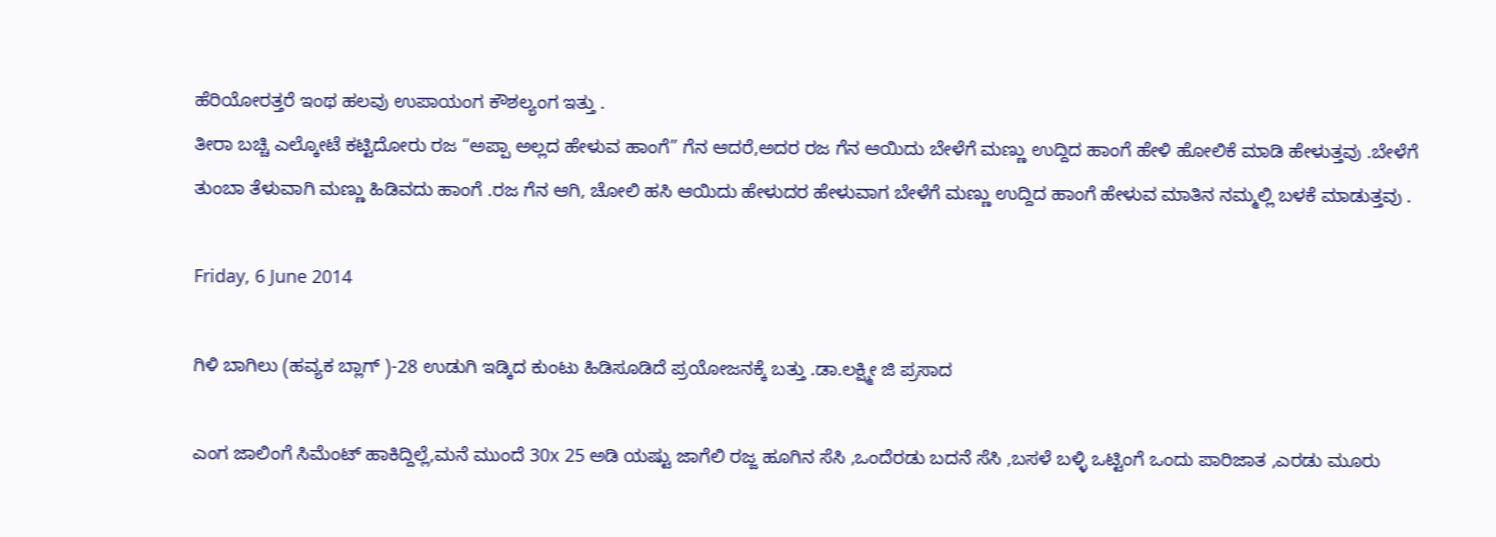ಹೆರಿಯೋರತ್ತರೆ ಇಂಥ ಹಲವು ಉಪಾಯಂಗ ಕೌಶಲ್ಯಂಗ ಇತ್ತು .
ತೀರಾ ಬಚ್ಚಿ ಎಲ್ಕೋಟೆ ಕಟ್ಟಿದೋರು ರಜ “ಅಪ್ಪಾ ಅಲ್ಲದ ಹೇಳುವ ಹಾಂಗೆ” ಗೆನ ಆದರೆ,ಅದರ ರಜ ಗೆನ ಆಯಿದು ಬೇಳೆಗೆ ಮಣ್ಣು ಉದ್ದಿದ ಹಾಂಗೆ ಹೇಳಿ ಹೋಲಿಕೆ ಮಾಡಿ ಹೇಳುತ್ತವು .ಬೇಳೆಗೆ ತುಂಬಾ ತೆಳುವಾಗಿ ಮಣ್ಣು ಹಿಡಿವದು ಹಾಂಗೆ .ರಜ ಗೆನ ಆಗಿ, ಚೋಲಿ ಹಸಿ ಆಯಿದು ಹೇಳುದರ ಹೇಳುವಾಗ ಬೇಳೆಗೆ ಮಣ್ಣು ಉದ್ದಿದ ಹಾಂಗೆ ಹೇಳುವ ಮಾತಿನ ನಮ್ಮಲ್ಲಿ ಬಳಕೆ ಮಾಡುತ್ತವು .

Friday, 6 June 2014

ಗಿಳಿ ಬಾಗಿಲು (ಹವ್ಯಕ ಬ್ಲಾಗ್ )-28 ಉಡುಗಿ ಇಡ್ಕಿದ ಕುಂಟು ಹಿಡಿಸೂಡಿದೆ ಪ್ರಯೋಜನಕ್ಕೆ ಬತ್ತು .ಡಾ.ಲಕ್ಷ್ಮೀ ಜಿ ಪ್ರಸಾದ

ಎಂಗ ಜಾಲಿಂಗೆ ಸಿಮೆಂಟ್ ಹಾಕಿದ್ದಿಲ್ಲೆ,ಮನೆ ಮುಂದೆ 30x 25 ಅಡಿ ಯಷ್ಟು ಜಾಗೆಲಿ ರಜ್ಜ ಹೂಗಿನ ಸೆಸಿ ,ಒಂದೆರಡು ಬದನೆ ಸೆಸಿ ,ಬಸಳೆ ಬಳ್ಳಿ ಒಟ್ಟಿಂಗೆ ಒಂದು ಪಾರಿಜಾತ ,ಎರಡು ಮೂರು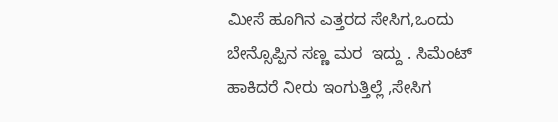ಮೀಸೆ ಹೂಗಿನ ಎತ್ತರದ ಸೇಸಿಗ,ಒಂದು ಬೇನ್ಸೊಪ್ಪಿನ ಸಣ್ಣ ಮರ  ಇದ್ದು . ಸಿಮೆಂಟ್ ಹಾಕಿದರೆ ನೀರು ಇಂಗುತ್ತಿಲ್ಲೆ ,ಸೇಸಿಗ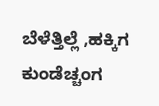ಬೆಳೆತ್ತಿಲ್ಲೆ ,ಹಕ್ಕಿಗ ಕುಂಡೆಚ್ಚಂಗ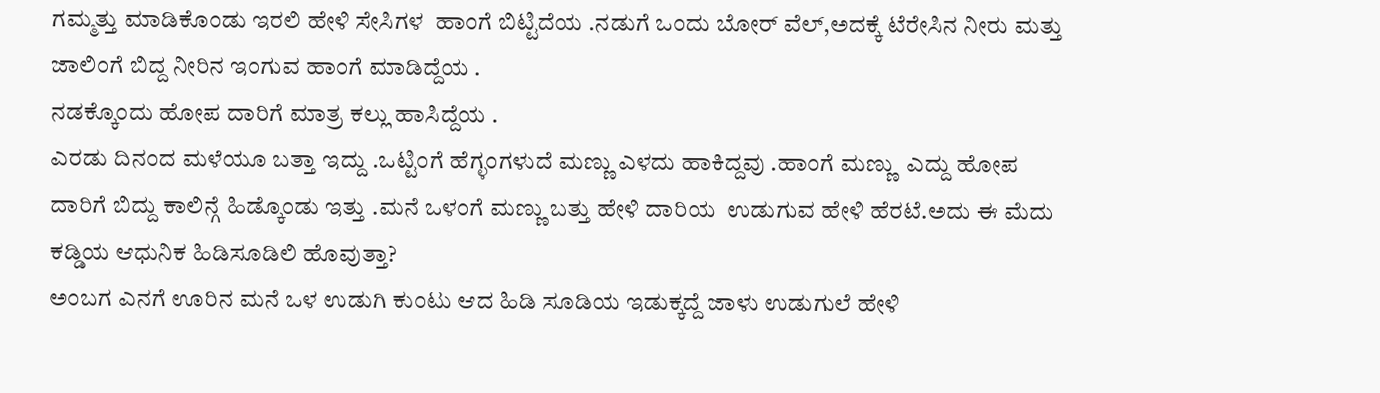ಗಮ್ಮತ್ತು ಮಾಡಿಕೊಂಡು ಇರಲಿ ಹೇಳಿ ಸೇಸಿಗಳ  ಹಾಂಗೆ ಬಿಟ್ಟಿದೆಯ .ನಡುಗೆ ಒಂದು ಬೋರ್ ವೆಲ್,ಅದಕ್ಕೆ ಟೆರೇಸಿನ ನೀರು ಮತ್ತು ಜಾಲಿಂಗೆ ಬಿದ್ದ ನೀರಿನ ಇಂಗುವ ಹಾಂಗೆ ಮಾಡಿದ್ದೆಯ .
ನಡಕ್ಕೊಂದು ಹೋಪ ದಾರಿಗೆ ಮಾತ್ರ ಕಲ್ಲು ಹಾಸಿದ್ದೆಯ .
ಎರಡು ದಿನಂದ ಮಳೆಯೂ ಬತ್ತಾ ಇದ್ದು .ಒಟ್ಟಿಂಗೆ ಹೆಗ್ಳಂಗಳುದೆ ಮಣ್ಣು ಎಳದು ಹಾಕಿದ್ದವು .ಹಾಂಗೆ ಮಣ್ಣು  ಎದ್ದು ಹೋಪ ದಾರಿಗೆ ಬಿದ್ದು ಕಾಲಿನ್ಗೆ ಹಿಡ್ಕೊಂಡು ಇತ್ತು .ಮನೆ ಒಳಂಗೆ ಮಣ್ಣು ಬತ್ತು ಹೇಳಿ ದಾರಿಯ  ಉಡುಗುವ ಹೇಳಿ ಹೆರಟೆ.ಅದು ಈ ಮೆದು ಕಡ್ಡಿಯ ಆಧುನಿಕ ಹಿಡಿಸೂಡಿಲಿ ಹೊವುತ್ತಾ?
ಅಂಬಗ ಎನಗೆ ಊರಿನ ಮನೆ ಒಳ ಉಡುಗಿ ಕುಂಟು ಆದ ಹಿಡಿ ಸೂಡಿಯ ಇಡುಕ್ಕದ್ದೆ ಜಾಳು ಉಡುಗುಲೆ ಹೇಳಿ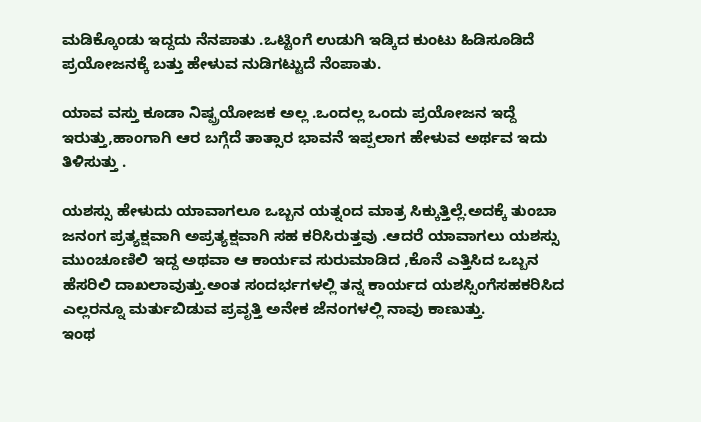ಮಡಿಕ್ಕೊಂಡು ಇದ್ದದು ನೆನಪಾತು .ಒಟ್ಟಿಂಗೆ ಉಡುಗಿ ಇಡ್ಕಿದ ಕುಂಟು ಹಿಡಿಸೂಡಿದೆ ಪ್ರಯೋಜನಕ್ಕೆ ಬತ್ತು ಹೇಳುವ ನುಡಿಗಟ್ಟುದೆ ನೆಂಪಾತು.

ಯಾವ ವಸ್ತು ಕೂಡಾ ನಿಷ್ಪ್ರಯೋಜಕ ಅಲ್ಲ .ಒಂದಲ್ಲ ಒಂದು ಪ್ರಯೋಜನ ಇದ್ದೆ ಇರುತ್ತು,ಹಾಂಗಾಗಿ ಆರ ಬಗ್ಗೆದೆ ತಾತ್ಸಾರ ಭಾವನೆ ಇಪ್ಪಲಾಗ ಹೇಳುವ ಅರ್ಥವ ಇದು ತಿಳಿಸುತ್ತು .

ಯಶಸ್ಸು ಹೇಳುದು ಯಾವಾಗಲೂ ಒಬ್ಬನ ಯತ್ನಂದ ಮಾತ್ರ ಸಿಕ್ಕುತ್ತಿಲ್ಲೆ.ಅದಕ್ಕೆ ತುಂಬಾ ಜನಂಗ ಪ್ರತ್ಯಕ್ಷವಾಗಿ ಅಪ್ರತ್ಯಕ್ಷವಾಗಿ ಸಹ ಕರಿಸಿರುತ್ತವು .ಆದರೆ ಯಾವಾಗಲು ಯಶಸ್ಸು ಮುಂಚೂಣಿಲಿ ಇದ್ದ ಅಥವಾ ಆ ಕಾರ್ಯವ ಸುರುಮಾಡಿದ ,ಕೊನೆ ಎತ್ತಿಸಿದ ಒಬ್ಬನ ಹೆಸರಿಲಿ ದಾಖಲಾವುತ್ತು.ಅಂತ ಸಂದರ್ಭಗಳಲ್ಲಿ ತನ್ನ ಕಾರ್ಯದ ಯಶಸ್ಸಿಂಗೆಸಹಕರಿಸಿದ ಎಲ್ಲರನ್ನೂ ಮರ್ತುಬಿಡುವ ಪ್ರವೃತ್ತಿ ಅನೇಕ ಜೆನಂಗಳಲ್ಲಿ ನಾವು ಕಾಣುತ್ತು.
ಇಂಥ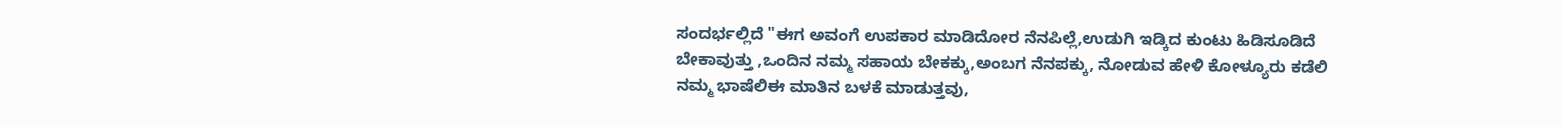ಸಂದರ್ಭಲ್ಲಿದೆ "ಈಗ ಅವಂಗೆ ಉಪಕಾರ ಮಾಡಿದೋರ ನೆನಪಿಲ್ಲೆ,ಉಡುಗಿ ಇಡ್ಕಿದ ಕುಂಟು ಹಿಡಿಸೂಡಿದೆ ಬೇಕಾವುತ್ತು ,ಒಂದಿನ ನಮ್ಮ ಸಹಾಯ ಬೇಕಕ್ಕು,ಅಂಬಗ ನೆನಪಕ್ಕು, ನೋಡುವ ಹೇಳಿ ಕೋಳ್ಯೂರು ಕಡೆಲಿ ನಮ್ಮ ಭಾಷೆಲಿಈ ಮಾತಿನ ಬಳಕೆ ಮಾಡುತ್ತವು,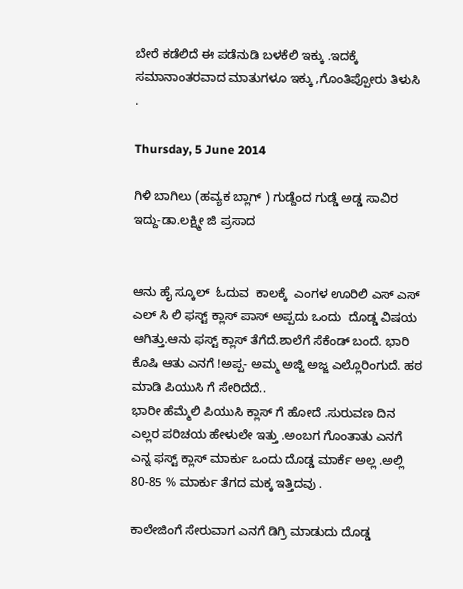ಬೇರೆ ಕಡೆಲಿದೆ ಈ ಪಡೆನುಡಿ ಬಳಕೆಲಿ ಇಕ್ಕು .ಇದಕ್ಕೆ ಸಮಾನಾಂತರವಾದ ಮಾತುಗಳೂ ಇಕ್ಕು ,ಗೊಂತಿಪ್ಪೋರು ತಿಳುಸಿ .

Thursday, 5 June 2014

ಗಿಳಿ ಬಾಗಿಲು (ಹವ್ಯಕ ಬ್ಲಾಗ್ ) ಗುಡ್ದೆಂದ ಗುಡ್ಡೆ ಅಡ್ಡ ಸಾವಿರ ಇದ್ದು-ಡಾ.ಲಕ್ಷ್ಮೀ ಜಿ ಪ್ರಸಾದ


ಆನು ಹೈ ಸ್ಕೂಲ್  ಓದುವ  ಕಾಲಕ್ಕೆ  ಎಂಗಳ ಊರಿಲಿ ಎಸ್ ಎಸ್ ಎಲ್ ಸಿ ಲಿ ಫಸ್ಟ್ ಕ್ಲಾಸ್ ಪಾಸ್ ಅಪ್ಪದು ಒಂದು  ದೊಡ್ಡ ವಿಷಯ ಆಗಿತ್ತು.ಆನು ಫಸ್ಟ್ ಕ್ಲಾಸ್ ತೆಗೆದೆ.ಶಾಲೆಗೆ ಸೆಕೆಂಡ್ ಬಂದೆ. ಭಾರಿ ಕೊಷಿ ಆತು ಎನಗೆ !ಅಪ್ಪ- ಅಮ್ಮ ಅಜ್ಜಿ ಅಜ್ಜ ಎಲ್ಲೊರಿಂಗುದೆ. ಹಠ ಮಾಡಿ ಪಿಯುಸಿ ಗೆ ಸೇರಿದೆದೆ..
ಭಾರೀ ಹೆಮ್ಮೆಲಿ ಪಿಯುಸಿ ಕ್ಲಾಸ್ ಗೆ ಹೋದೆ .ಸುರುವಣ ದಿನ ಎಲ್ಲರ ಪರಿಚಯ ಹೇಳುಲೇ ಇತ್ತು .ಅಂಬಗ ಗೊಂತಾತು ಎನಗೆ ಎನ್ನ ಫಸ್ಟ್ ಕ್ಲಾಸ್ ಮಾರ್ಕು ಒಂದು ದೊಡ್ಡ ಮಾರ್ಕೆ ಅಲ್ಲ .ಅಲ್ಲಿ 80-85 % ಮಾರ್ಕು ತೆಗದ ಮಕ್ಕ ಇತ್ತಿದವು .

ಕಾಲೇಜಿಂಗೆ ಸೇರುವಾಗ ಎನಗೆ ಡಿಗ್ರಿ ಮಾಡುದು ದೊಡ್ಡ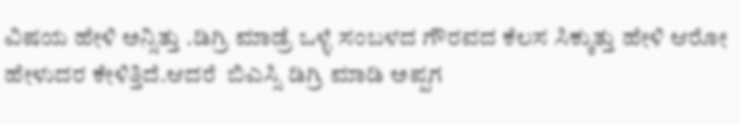ವಿಷಯ ಹೇಳಿ ಅನ್ಸಿತ್ತು .ಡಿಗ್ರಿ ಮಾಡ್ರೆ ಒಳ್ಳೆ ಸಂಬಳದ ಗೌರವದ ಕೆಲಸ ಸಿಕ್ಕುತ್ತು ಹೇಳಿ ಆರೋ ಹೇಳುದರ ಕೇಳಿತ್ತಿದೆ.ಆದರೆ  ಬಿಎಸ್ಸಿ ಡಿಗ್ರಿ ಮಾಡಿ ಅಪ್ಪಗ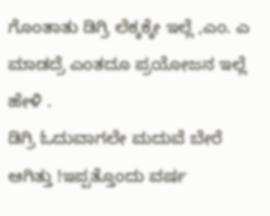ಗೊಂತಾತು ಡಿಗ್ರಿ ಲೆಕ್ಕಕ್ಕೇ ಇಲ್ಲೆ ,ಎಂ. ಎ ಮಾಡದ್ರೆ ಎಂತದೂ ಪ್ರಯೋಜನ ಇಲ್ಲೆ ಹೇಳಿ .
ಡಿಗ್ರಿ ಓದುವಾಗಲೇ ಮದುವೆ ಬೇರೆ ಆಗಿತ್ತು !ಇಪ್ಪತ್ತೊಂದು ವರ್ಷ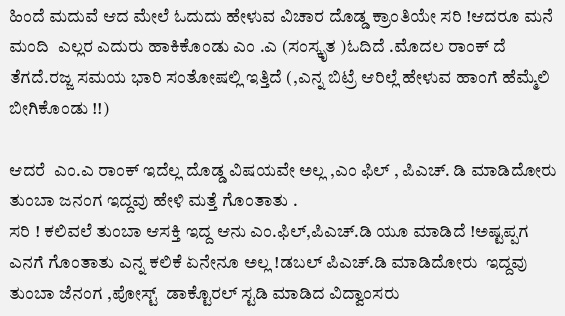ಹಿಂದೆ ಮದುವೆ ಆದ ಮೇಲೆ ಓದುದು ಹೇಳುವ ವಿಚಾರ ದೊಡ್ಡ ಕ್ರಾಂತಿಯೇ ಸರಿ !ಆದರೂ ಮನೆ ಮಂದಿ  ಎಲ್ಲರ ಎದುರು ಹಾಕಿಕೊಂಡು ಎಂ .ಎ (ಸಂಸ್ಕೃತ )ಓದಿದೆ .ಮೊದಲ ರಾಂಕ್ ದೆ ತೆಗದೆ.ರಜ್ಜ ಸಮಯ ಭಾರಿ ಸಂತೋಷಲ್ಲಿ ಇತ್ತಿದೆ (,ಎನ್ನ ಬಿಟ್ರೆ ಆರಿಲ್ಲೆ ಹೇಳುವ ಹಾಂಗೆ ಹೆಮ್ಮೆಲಿ ಬೀಗಿಕೊಂಡು !!)

ಆದರೆ  ಎಂ.ಎ ರಾಂಕ್ ಇದೆಲ್ಲ ದೊಡ್ಡ ವಿಷಯವೇ ಅಲ್ಲ ,ಎಂ ಫಿಲ್ , ಪಿಎಚ್. ಡಿ ಮಾಡಿದೋರು ತುಂಬಾ ಜನಂಗ ಇದ್ದವು ಹೇಳಿ ಮತ್ತೆ ಗೊಂತಾತು .
ಸರಿ ! ಕಲಿವಲೆ ತುಂಬಾ ಆಸಕ್ತಿ ಇದ್ದ ಆನು ಎಂ.ಫಿಲ್,ಪಿಎಚ್.ಡಿ ಯೂ ಮಾಡಿದೆ !ಅಷ್ಟಪ್ಪಗ ಎನಗೆ ಗೊಂತಾತು ಎನ್ನ ಕಲಿಕೆ ಏನೇನೂ ಅಲ್ಲ !ಡಬಲ್ ಪಿಎಚ್.ಡಿ ಮಾಡಿದೋರು  ಇದ್ದವು ತುಂಬಾ ಜೆನಂಗ ,ಪೋಸ್ಟ್  ಡಾಕ್ಟೊರಲ್ ಸ್ಟಡಿ ಮಾಡಿದ ವಿದ್ವಾಂಸರು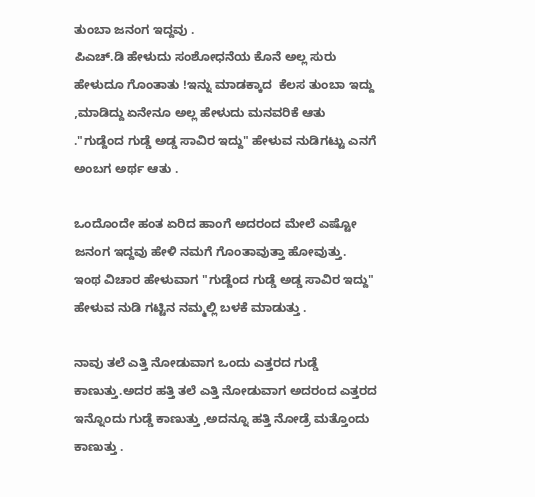ತುಂಬಾ ಜನಂಗ ಇದ್ದವು .
ಪಿಎಚ್.ಡಿ ಹೇಳುದು ಸಂಶೋಧನೆಯ ಕೊನೆ ಅಲ್ಲ ಸುರು ಹೇಳುದೂ ಗೊಂತಾತು !ಇನ್ನು ಮಾಡಕ್ಕಾದ  ಕೆಲಸ ತುಂಬಾ ಇದ್ದು ,ಮಾಡಿದ್ದು ಏನೇನೂ ಅಲ್ಲ ಹೇಳುದು ಮನವರಿಕೆ ಆತು
."ಗುಡ್ದೆಂದ ಗುಡ್ಡೆ ಅಡ್ಡ ಸಾವಿರ ಇದ್ದು" ಹೇಳುವ ನುಡಿಗಟ್ಟು ಎನಗೆ ಅಂಬಗ ಅರ್ಥ ಆತು .

ಒಂದೊಂದೇ ಹಂತ ಏರಿದ ಹಾಂಗೆ ಅದರಂದ ಮೇಲೆ ಎಷ್ಟೋ ಜನಂಗ ಇದ್ದವು ಹೇಳಿ ನಮಗೆ ಗೊಂತಾವುತ್ತಾ ಹೋವುತ್ತು.
ಇಂಥ ವಿಚಾರ ಹೇಳುವಾಗ "ಗುಡ್ದೆಂದ ಗುಡ್ಡೆ ಅಡ್ಡ ಸಾವಿರ ಇದ್ದು" ಹೇಳುವ ನುಡಿ ಗಟ್ಟಿನ ನಮ್ಮಲ್ಲಿ ಬಳಕೆ ಮಾಡುತ್ತು .

ನಾವು ತಲೆ ಎತ್ತಿ ನೋಡುವಾಗ ಒಂದು ಎತ್ತರದ ಗುಡ್ಡೆ ಕಾಣುತ್ತು.ಅದರ ಹತ್ತಿ ತಲೆ ಎತ್ತಿ ನೋಡುವಾಗ ಅದರಂದ ಎತ್ತರದ ಇನ್ನೊಂದು ಗುಡ್ಡೆ ಕಾಣುತ್ತು ,ಅದನ್ನೂ ಹತ್ತಿ ನೋಡ್ರೆ ಮತ್ತೊಂದು ಕಾಣುತ್ತು .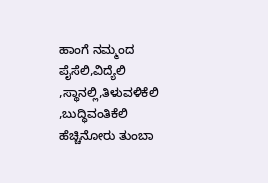ಹಾಂಗೆ ನಮ್ಮಂದ ಪೈಸೆಲಿ,ವಿದ್ಯೆಲಿ ,ಸ್ಥಾನಲ್ಲಿ,ತಿಳುವಳಿಕೆಲಿ ,ಬುದ್ಧಿವಂತಿಕೆಲಿ  ಹೆಚ್ಚಿನೋರು ತುಂಬಾ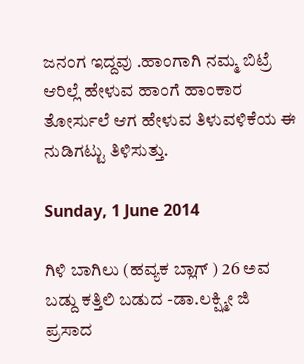ಜನಂಗ ಇದ್ದವು .ಹಾಂಗಾಗಿ ನಮ್ಮ ಬಿಟ್ರೆ ಆರಿಲ್ಲೆ ಹೇಳುವ ಹಾಂಗೆ ಹಾಂಕಾರ ತೋರ್ಸುಲೆ ಆಗ ಹೇಳುವ ತಿಳುವಳಿಕೆಯ ಈ ನುಡಿಗಟ್ಟು ತಿಳಿಸುತ್ತು.

Sunday, 1 June 2014

ಗಿಳಿ ಬಾಗಿಲು (ಹವ್ಯಕ ಬ್ಲಾಗ್ ) 26 ಅವ ಬಡ್ದು ಕತ್ತಿಲಿ ಬಡುದ -ಡಾ.ಲಕ್ಷ್ಮೀ ಜಿ ಪ್ರಸಾದ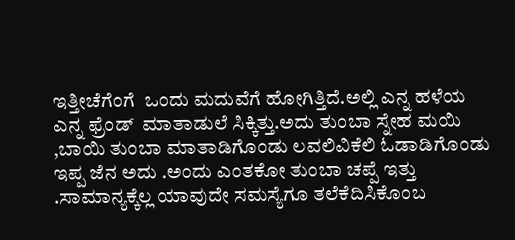ಇತ್ತೀಚೆಗೆಂಗೆ  ಒಂದು ಮದುವೆಗೆ ಹೋಗಿತ್ತಿದೆ.ಅಲ್ಲಿ ಎನ್ನ ಹಳೆಯ ಎನ್ನ ಫ್ರೆಂಡ್  ಮಾತಾಡುಲೆ ಸಿಕ್ಕಿತ್ತು.ಅದು ತುಂಬಾ ಸ್ನೇಹ ಮಯಿ ,ಬಾಯಿ ತುಂಬಾ ಮಾತಾಡಿಗೊಂಡು ಲವಲಿವಿಕೆಲಿ ಓಡಾಡಿಗೊಂಡು ಇಪ್ಪ ಜೆನ ಅದು .ಅಂದು ಎಂತಕೋ ತುಂಬಾ ಚಪ್ಪೆ ಇತ್ತು .ಸಾಮಾನ್ಯಕ್ಕೆಲ್ಲ ಯಾವುದೇ ಸಮಸ್ಯೆಗೂ ತಲೆಕೆದಿಸಿಕೊಂಬ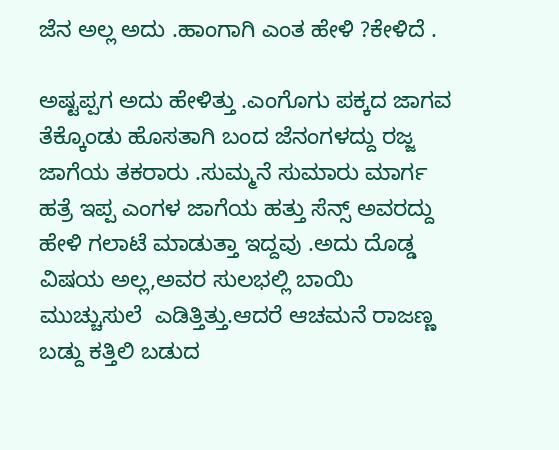ಜೆನ ಅಲ್ಲ ಅದು .ಹಾಂಗಾಗಿ ಎಂತ ಹೇಳಿ ?ಕೇಳಿದೆ .

ಅಷ್ಟಪ್ಪಗ ಅದು ಹೇಳಿತ್ತು .ಎಂಗೊಗು ಪಕ್ಕದ ಜಾಗವ ತೆಕ್ಕೊಂಡು ಹೊಸತಾಗಿ ಬಂದ ಜೆನಂಗಳದ್ದು ರಜ್ಜ ಜಾಗೆಯ ತಕರಾರು .ಸುಮ್ಮನೆ ಸುಮಾರು ಮಾರ್ಗ ಹತ್ರೆ ಇಪ್ಪ ಎಂಗಳ ಜಾಗೆಯ ಹತ್ತು ಸೆನ್ಸ್ ಅವರದ್ದು ಹೇಳಿ ಗಲಾಟೆ ಮಾಡುತ್ತಾ ಇದ್ದವು .ಅದು ದೊಡ್ಡ ವಿಷಯ ಅಲ್ಲ,ಅವರ ಸುಲಭಲ್ಲಿ ಬಾಯಿ ಮುಚ್ಚುಸುಲೆ  ಎಡಿತ್ತಿತ್ತು.ಆದರೆ ಆಚಮನೆ ರಾಜಣ್ಣ  ಬಡ್ದು ಕತ್ತಿಲಿ ಬಡುದ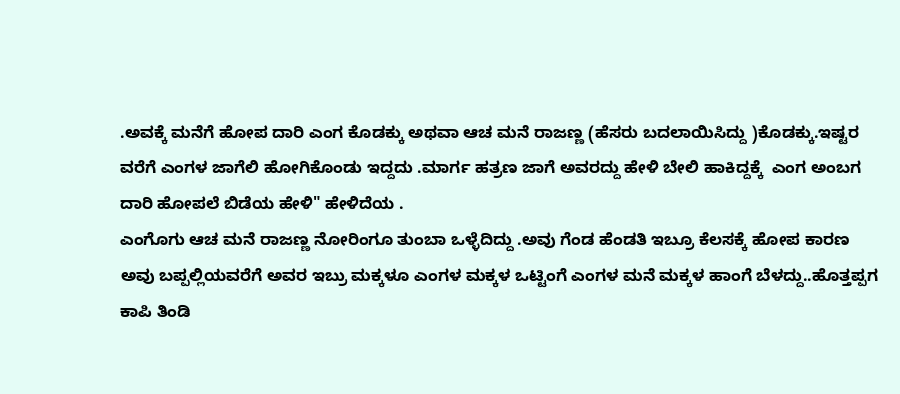.ಅವಕ್ಕೆ ಮನೆಗೆ ಹೋಪ ದಾರಿ ಎಂಗ ಕೊಡಕ್ಕು ಅಥವಾ ಆಚ ಮನೆ ರಾಜಣ್ಣ (ಹೆಸರು ಬದಲಾಯಿಸಿದ್ದು )ಕೊಡಕ್ಕು.ಇಷ್ಟರ ವರೆಗೆ ಎಂಗಳ ಜಾಗೆಲಿ ಹೋಗಿಕೊಂಡು ಇದ್ದದು .ಮಾರ್ಗ ಹತ್ರಣ ಜಾಗೆ ಅವರದ್ದು ಹೇಳಿ ಬೇಲಿ ಹಾಕಿದ್ದಕ್ಕೆ  ಎಂಗ ಅಂಬಗ ದಾರಿ ಹೋಪಲೆ ಬಿಡೆಯ ಹೇಳಿ" ಹೇಳಿದೆಯ .
ಎಂಗೊಗು ಆಚ ಮನೆ ರಾಜಣ್ಣ ನೋರಿಂಗೂ ತುಂಬಾ ಒಳ್ಳೆದಿದ್ದು .ಅವು ಗೆಂಡ ಹೆಂಡತಿ ಇಬ್ರೂ ಕೆಲಸಕ್ಕೆ ಹೋಪ ಕಾರಣ ಅವು ಬಪ್ಪಲ್ಲಿಯವರೆಗೆ ಅವರ ಇಬ್ರು ಮಕ್ಕಳೂ ಎಂಗಳ ಮಕ್ಕಳ ಒಟ್ಟಿಂಗೆ ಎಂಗಳ ಮನೆ ಮಕ್ಕಳ ಹಾಂಗೆ ಬೆಳದ್ದು..ಹೊತ್ತಪ್ಪಗ ಕಾಪಿ ತಿಂಡಿ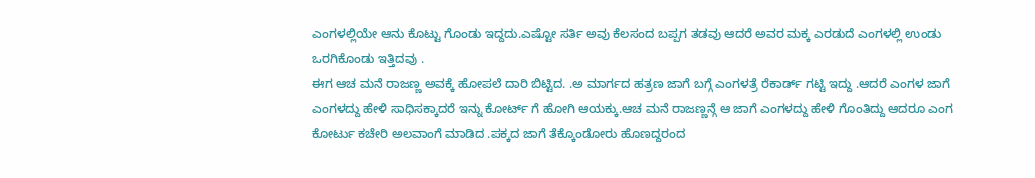ಎಂಗಳಲ್ಲಿಯೇ ಆನು ಕೊಟ್ಟು ಗೊಂಡು ಇದ್ದದು.ಎಷ್ಟೋ ಸರ್ತಿ ಅವು ಕೆಲಸಂದ ಬಪ್ಪಗ ತಡವು ಆದರೆ ಅವರ ಮಕ್ಕ ಎರಡುದೆ ಎಂಗಳಲ್ಲಿ ಉಂಡು ಒರಗಿಕೊಂಡು ಇತ್ತಿದವು .
ಈಗ ಆಚ ಮನೆ ರಾಜಣ್ಣ ಅವಕ್ಕೆ ಹೋಪಲೆ ದಾರಿ ಬಿಟ್ಟಿದ. .ಅ ಮಾರ್ಗದ ಹತ್ರಣ ಜಾಗೆ ಬಗ್ಗೆ ಎಂಗಳತ್ರೆ ರೆಕಾರ್ಡ್ ಗಟ್ಟಿ ಇದ್ದು .ಆದರೆ ಎಂಗಳ ಜಾಗೆ ಎಂಗಳದ್ದು ಹೇಳಿ ಸಾಧಿಸಕ್ಕಾದರೆ ಇನ್ನು ಕೋರ್ಟ್ ಗೆ ಹೋಗಿ ಆಯಕ್ಕು.ಆಚ ಮನೆ ರಾಜಣ್ಣನ್ಗೆ ಆ ಜಾಗೆ ಎಂಗಳದ್ದು ಹೇಳಿ ಗೊಂತಿದ್ದು ಆದರೂ ಎಂಗ ಕೋರ್ಟು ಕಚೇರಿ ಅಲವಾಂಗೆ ಮಾಡಿದ .ಪಕ್ಕದ ಜಾಗೆ ತೆಕ್ಕೊಂಡೋರು ಹೊಣದ್ದರಂದ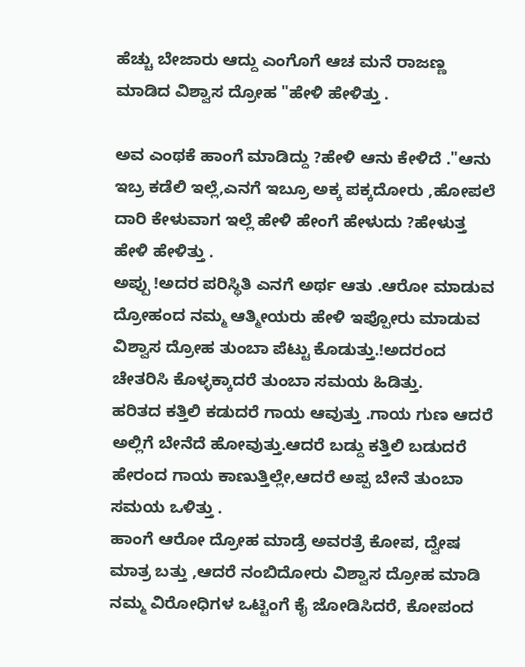ಹೆಚ್ಚು ಬೇಜಾರು ಆದ್ದು ಎಂಗೊಗೆ ಆಚ ಮನೆ ರಾಜಣ್ಣ ಮಾಡಿದ ವಿಶ್ವಾಸ ದ್ರೋಹ "ಹೇಳಿ ಹೇಳಿತ್ತು .

ಅವ ಎಂಥಕೆ ಹಾಂಗೆ ಮಾಡಿದ್ದು ?ಹೇಳಿ ಆನು ಕೇಳಿದೆ ."ಆನು  ಇಬ್ರ ಕಡೆಲಿ ಇಲ್ಲೆ,ಎನಗೆ ಇಬ್ರೂ ಅಕ್ಕ ಪಕ್ಕದೋರು ,ಹೋಪಲೆ ದಾರಿ ಕೇಳುವಾಗ ಇಲ್ಲೆ ಹೇಳಿ ಹೇಂಗೆ ಹೇಳುದು ?ಹೇಳುತ್ತ ಹೇಳಿ ಹೇಳಿತ್ತು .
ಅಪ್ಪು !ಅದರ ಪರಿಸ್ಥಿತಿ ಎನಗೆ ಅರ್ಥ ಆತು .ಆರೋ ಮಾಡುವ ದ್ರೋಹಂದ ನಮ್ಮ ಆತ್ಮೀಯರು ಹೇಳಿ ಇಪ್ಪೋರು ಮಾಡುವ ವಿಶ್ವಾಸ ದ್ರೋಹ ತುಂಬಾ ಪೆಟ್ಟು ಕೊಡುತ್ತು.!ಅದರಂದ ಚೇತರಿಸಿ ಕೊಳ್ಳಕ್ಕಾದರೆ ತುಂಬಾ ಸಮಯ ಹಿಡಿತ್ತು.
ಹರಿತದ ಕತ್ತಿಲಿ ಕಡುದರೆ ಗಾಯ ಆವುತ್ತು .ಗಾಯ ಗುಣ ಆದರೆ ಅಲ್ಲಿಗೆ ಬೇನೆದೆ ಹೋವುತ್ತು.ಆದರೆ ಬಡ್ದು ಕತ್ತಿಲಿ ಬಡುದರೆ ಹೇರಂದ ಗಾಯ ಕಾಣುತ್ತಿಲ್ಲೇ,ಆದರೆ ಅಪ್ಪ ಬೇನೆ ತುಂಬಾ ಸಮಯ ಒಳಿತ್ತು .
ಹಾಂಗೆ ಆರೋ ದ್ರೋಹ ಮಾಡ್ರೆ ಅವರತ್ರೆ ಕೋಪ, ದ್ವೇಷ ಮಾತ್ರ ಬತ್ತು ,ಆದರೆ ನಂಬಿದೋರು ವಿಶ್ವಾಸ ದ್ರೋಹ ಮಾಡಿ ನಮ್ಮ ವಿರೋಧಿಗಳ ಒಟ್ಟಿಂಗೆ ಕೈ ಜೋಡಿಸಿದರೆ, ಕೋಪಂದ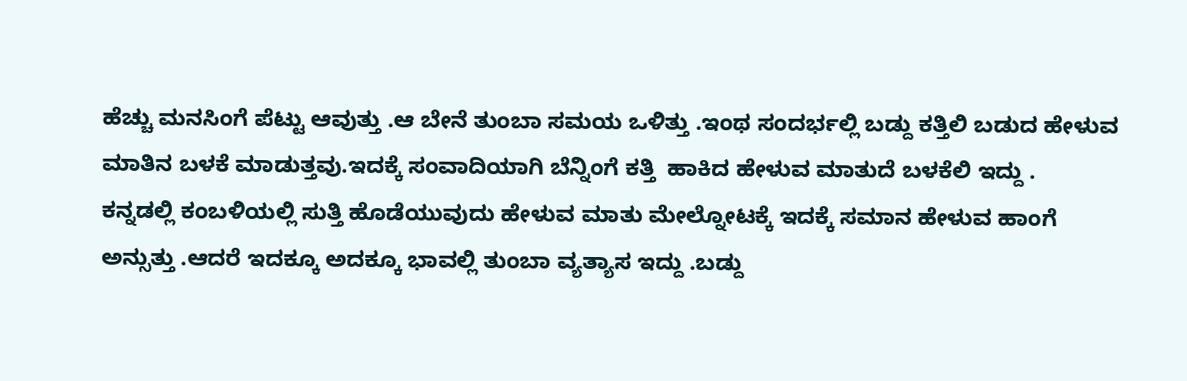ಹೆಚ್ಚು ಮನಸಿಂಗೆ ಪೆಟ್ಟು ಆವುತ್ತು .ಆ ಬೇನೆ ತುಂಬಾ ಸಮಯ ಒಳಿತ್ತು .ಇಂಥ ಸಂದರ್ಭಲ್ಲಿ ಬಡ್ದು ಕತ್ತಿಲಿ ಬಡುದ ಹೇಳುವ ಮಾತಿನ ಬಳಕೆ ಮಾಡುತ್ತವು.ಇದಕ್ಕೆ ಸಂವಾದಿಯಾಗಿ ಬೆನ್ನಿಂಗೆ ಕತ್ತಿ  ಹಾಕಿದ ಹೇಳುವ ಮಾತುದೆ ಬಳಕೆಲಿ ಇದ್ದು .
ಕನ್ನಡಲ್ಲಿ ಕಂಬಳಿಯಲ್ಲಿ ಸುತ್ತಿ ಹೊಡೆಯುವುದು ಹೇಳುವ ಮಾತು ಮೇಲ್ನೋಟಕ್ಕೆ ಇದಕ್ಕೆ ಸಮಾನ ಹೇಳುವ ಹಾಂಗೆ ಅನ್ಸುತ್ತು .ಆದರೆ ಇದಕ್ಕೂ ಅದಕ್ಕೂ ಭಾವಲ್ಲಿ ತುಂಬಾ ವ್ಯತ್ಯಾಸ ಇದ್ದು .ಬಡ್ದು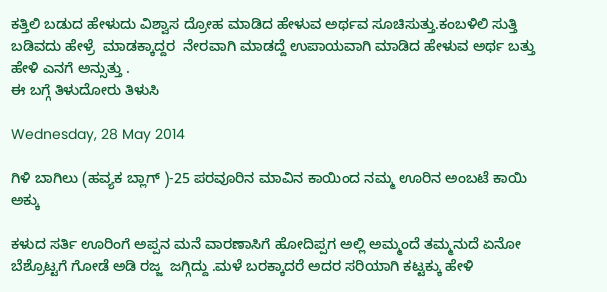ಕತ್ತಿಲಿ ಬಡುದ ಹೇಳುದು ವಿಶ್ವಾಸ ದ್ರೋಹ ಮಾಡಿದ ಹೇಳುವ ಅರ್ಥವ ಸೂಚಿಸುತ್ತು.ಕಂಬಳಿಲಿ ಸುತ್ತಿ ಬಡಿವದು ಹೇಳ್ರೆ  ಮಾಡಕ್ಕಾದ್ದರ  ನೇರವಾಗಿ ಮಾಡದ್ದೆ ಉಪಾಯವಾಗಿ ಮಾಡಿದ ಹೇಳುವ ಅರ್ಥ ಬತ್ತು ಹೇಳಿ ಎನಗೆ ಅನ್ಸುತ್ತು .
ಈ ಬಗ್ಗೆ ತಿಳುದೋರು ತಿಳುಸಿ

Wednesday, 28 May 2014

ಗಿಳಿ ಬಾಗಿಲು (ಹವ್ಯಕ ಬ್ಲಾಗ್ )-25 ಪರವೂರಿನ ಮಾವಿನ ಕಾಯಿಂದ ನಮ್ಮ ಊರಿನ ಅಂಬಟೆ ಕಾಯಿ ಅಕ್ಕು

ಕಳುದ ಸರ್ತಿ ಊರಿಂಗೆ ಅಪ್ಪನ ಮನೆ ವಾರಣಾಸಿಗೆ ಹೋದಿಪ್ಪಗ ಅಲ್ಲಿ ಅಮ್ಮಂದೆ ತಮ್ಮನುದೆ ಏನೋ ಬೆಶ್ರೊಟ್ಟಗೆ ಗೋಡೆ ಅಡಿ ರಜ್ಜ  ಜಗ್ಗಿದ್ದು .ಮಳೆ ಬರಕ್ಕಾದರೆ ಅದರ ಸರಿಯಾಗಿ ಕಟ್ಟಕ್ಕು ಹೇಳಿ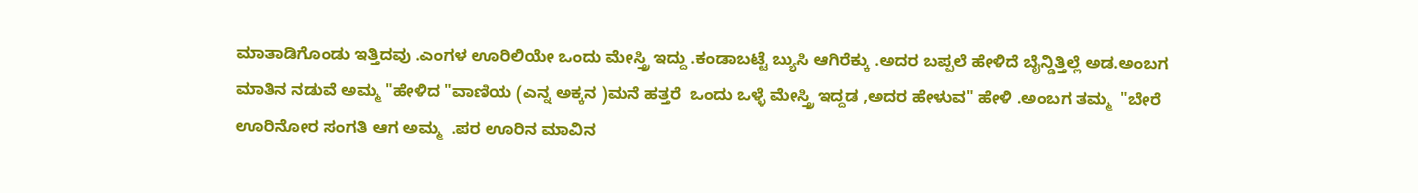ಮಾತಾಡಿಗೊಂಡು ಇತ್ತಿದವು .ಎಂಗಳ ಊರಿಲಿಯೇ ಒಂದು ಮೇಸ್ತ್ರಿ ಇದ್ದು .ಕಂಡಾಬಟ್ಟೆ ಬ್ಯುಸಿ ಆಗಿರೆಕ್ಕು .ಅದರ ಬಪ್ಪಲೆ ಹೇಳಿದೆ ಬೈನ್ಡಿತ್ತಿಲ್ಲೆ ಅಡ.ಅಂಬಗ ಮಾತಿನ ನಡುವೆ ಅಮ್ಮ "ಹೇಳಿದ "ವಾಣಿಯ (ಎನ್ನ ಅಕ್ಕನ )ಮನೆ ಹತ್ತರೆ  ಒಂದು ಒಳ್ಳೆ ಮೇಸ್ತ್ರಿ ಇದ್ದಡ ,ಅದರ ಹೇಳುವ" ಹೇಳಿ .ಅಂಬಗ ತಮ್ಮ  "ಬೇರೆ ಊರಿನೋರ ಸಂಗತಿ ಆಗ ಅಮ್ಮ  .ಪರ ಊರಿನ ಮಾವಿನ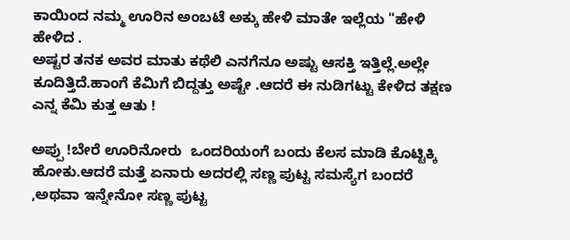ಕಾಯಿಂದ ನಮ್ಮ ಊರಿನ ಅಂಬಟೆ ಅಕ್ಕು ಹೇಳಿ ಮಾತೇ ಇಲ್ಲೆಯ "ಹೇಳಿ ಹೇಳಿದ .
ಅಷ್ಟರ ತನಕ ಅವರ ಮಾತು ಕಥೆಲಿ ಎನಗೆನೂ ಅಷ್ಟು ಆಸಕ್ತಿ ಇತ್ತಿಲ್ಲೆ.ಅಲ್ಲೇ ಕೂದಿತ್ತಿದೆ.ಹಾಂಗೆ ಕೆಮಿಗೆ ಬಿದ್ದತ್ತು ಅಷ್ಟೇ .ಆದರೆ ಈ ನುಡಿಗಟ್ಟು ಕೇಳಿದ ತಕ್ಷಣ ಎನ್ನ ಕೆಮಿ ಕುತ್ತ ಆತು !

ಅಪ್ಪು !ಬೇರೆ ಊರಿನೋರು  ಒಂದರಿಯಂಗೆ ಬಂದು ಕೆಲಸ ಮಾಡಿ ಕೊಟ್ಟಿಕ್ಕಿ ಹೋಕು.ಆದರೆ ಮತ್ತೆ ಏನಾರು ಅದರಲ್ಲಿ ಸಣ್ಣ ಪುಟ್ಟ ಸಮಸ್ಯೆಗ ಬಂದರೆ ,ಅಥವಾ ಇನ್ನೇನೋ ಸಣ್ಣ ಪುಟ್ಟ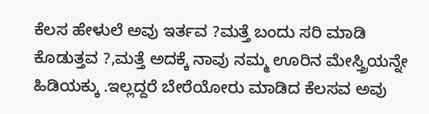ಕೆಲಸ ಹೇಳುಲೆ ಅವು ಇರ್ತವ ?ಮತ್ತೆ ಬಂದು ಸರಿ ಮಾಡಿ ಕೊಡುತ್ತವ ?,ಮತ್ತೆ ಅದಕ್ಕೆ ನಾವು ನಮ್ಮ ಊರಿನ ಮೇಸ್ತ್ರಿಯನ್ನೇ ಹಿಡಿಯಕ್ಕು .ಇಲ್ಲದ್ದರೆ ಬೇರೆಯೋರು ಮಾಡಿದ ಕೆಲಸವ ಅವು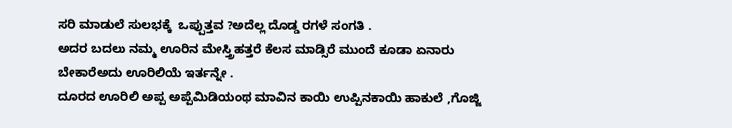ಸರಿ ಮಾಡುಲೆ ಸುಲಭಕ್ಕೆ  ಒಪ್ಪುತ್ತವ ?ಅದೆಲ್ಲ ದೊಡ್ಡ ರಗಳೆ ಸಂಗತಿ .
ಅದರ ಬದಲು ನಮ್ಮ ಊರಿನ ಮೇಸ್ತ್ರಿಹತ್ತರೆ ಕೆಲಸ ಮಾಡ್ಸಿರೆ ಮುಂದೆ ಕೂಡಾ ಏನಾರು ಬೇಕಾರೆಅದು ಊರಿಲಿಯೆ ಇರ್ತನ್ನೇ .
ದೂರದ ಊರಿಲಿ ಅಪ್ಪ ಅಪ್ಪೆಮಿಡಿಯಂಥ ಮಾವಿನ ಕಾಯಿ ಉಪ್ಪಿನಕಾಯಿ ಹಾಕುಲೆ ,ಗೊಜ್ಜಿ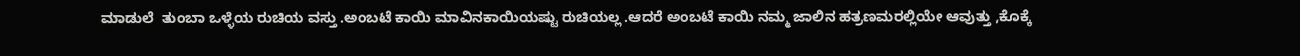ಮಾಡುಲೆ  ತುಂಬಾ ಒಳ್ಳೆಯ ರುಚಿಯ ವಸ್ತು .ಅಂಬಟೆ ಕಾಯಿ ಮಾವಿನಕಾಯಿಯಷ್ಟು ರುಚಿಯಲ್ಲ .ಆದರೆ ಅಂಬಟೆ ಕಾಯಿ ನಮ್ಮ ಜಾಲಿನ ಹತ್ರಣಮರಲ್ಲಿಯೇ ಆವುತ್ತು ,ಕೊಕ್ಕೆ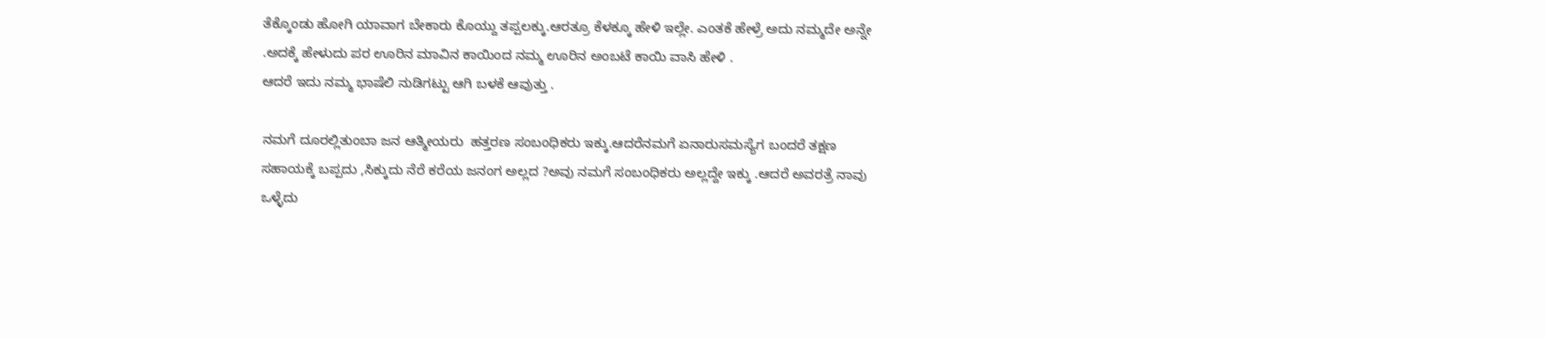ತೆಕ್ಕೊಂಡು ಹೋಗಿ ಯಾವಾಗ ಬೇಕಾರು ಕೊಯ್ದು ತಪ್ಪಲಕ್ಕು.ಆರತ್ರೂ ಕೆಳಕ್ಕೂ ಹೇಳಿ ಇಲ್ಲೇ. ಎಂತಕೆ ಹೇಳ್ರೆ ಅದು ನಮ್ಮದೇ ಅನ್ನೇ .ಅದಕ್ಕೆ ಹೇಳುದು ಪರ ಊರಿನ ಮಾವಿನ ಕಾಯಿಂದ ನಮ್ಮ ಊರಿನ ಅಂಬಟೆ ಕಾಯಿ ವಾಸಿ ಹೇಳಿ .
ಆದರೆ ಇದು ನಮ್ಮ ಭಾಷೆಲಿ ನುಡಿಗಟ್ಟು ಆಗಿ ಬಳಕೆ ಆವುತ್ತು .

ನಮಗೆ ದೂರಲ್ಲಿತುಂಬಾ ಜನ ಆತ್ಮೀಯರು  ಹತ್ತರಣ ಸಂಬಂಧಿಕರು ಇಕ್ಕು.ಆದರೆನಮಗೆ ಏನಾರುಸಮಸ್ಯೆಗ ಬಂದರೆ ತಕ್ಷಣ ಸಹಾಯಕ್ಕೆ ಬಪ್ಪದು ,ಸಿಕ್ಕುದು ನೆರೆ ಕರೆಯ ಜನಂಗ ಅಲ್ಲದ ?ಅವು ನಮಗೆ ಸಂಬಂಧಿಕರು ಅಲ್ಲದ್ದೇ ಇಕ್ಕು .ಆದರೆ ಅವರತ್ರೆ ನಾವು ಒಳ್ಳೆದು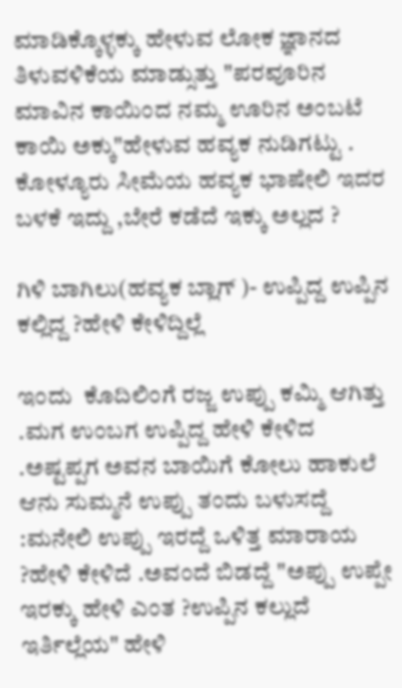ಮಾಡಿಕ್ಕೊಳ್ಳಕ್ಕು ಹೇಳುವ ಲೋಕ ಜ್ಞಾನದ ತಿಳುವಳಿಕೆಯ ಮಾಡ್ಸುತ್ತು "ಪರವೂರಿನ ಮಾವಿನ ಕಾಯಿಂದ ನಮ್ಮ ಊರಿನ ಅಂಬಟೆ ಕಾಯಿ ಅಕ್ಕು"ಹೇಳುವ ಹವ್ಯಕ ನುಡಿಗಟ್ಟು .
ಕೋಳ್ಯೂರು ಸೀಮೆಯ ಹವ್ಯಕ ಭಾಷೇಲಿ ಇದರ ಬಳಕೆ ಇದ್ದು ,ಬೇರೆ ಕಡೆದೆ ಇಕ್ಕು ಅಲ್ಲದ ?

ಗಿಳಿ ಬಾಗಿಲು(ಹವ್ಯಕ ಬ್ಲಾಗ್ )- ಉಪ್ಪಿದ್ದ ಉಪ್ಪಿನ ಕಲ್ಲಿದ್ದ ?ಹೇಳಿ ಕೇಳಿದ್ದಿಲ್ಲೆ

ಇಂದು  ಕೊದಿಲಿಂಗೆ ರಜ್ಜ ಉಪ್ಪು ಕಮ್ಮಿ ಆಗಿತ್ತು .ಮಗ ಉಂಬಗ ಉಪ್ಪಿದ್ದ ಹೇಳಿ ಕೇಳಿದ .ಅಷ್ಟಪ್ಪಗ ಅವನ ಬಾಯಿಗೆ ಕೋಲು ಹಾಕುಲೆ ಆನು ಸುಮ್ಮನೆ ಉಪ್ಪು ತಂದು ಬಳುಸದ್ದೆ :ಮನೇಲಿ ಉಪ್ಪು ಇರದ್ದೆ ಒಳಿತ್ತ ಮಾರಾಯ ?ಹೇಳಿ ಕೇಳಿದೆ .ಅವಂದೆ ಬಿಡದ್ದೆ "ಅಪ್ಪು ಉಪ್ಪೇ ಇರಕ್ಕು ಹೇಳಿ ಎಂತ ?ಉಪ್ಪಿನ ಕಲ್ಲುದೆ ಇರ್ತಿಲ್ಲೆಯ" ಹೇಳಿ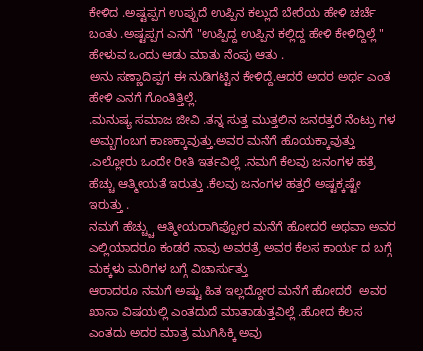ಕೇಳಿದ .ಅಷ್ಟಪ್ಪಗ ಉಪ್ಪುದೆ ಉಪ್ಪಿನ ಕಲ್ಲುದೆ ಬೇರೆಯ ಹೇಳಿ ಚರ್ಚೆ ಬಂತು .ಅಷ್ಟಪ್ಪಗ ಎನಗೆ "ಉಪ್ಪಿದ್ದ ಉಪ್ಪಿನ ಕಲ್ಲಿದ್ದ ಹೇಳಿ ಕೇಳಿದ್ದಿಲ್ಲೆ " ಹೇಳುವ ಒಂದು ಆಡು ಮಾತು ನೆಂಪು ಆತು .
ಅನು ಸಣ್ಣಾದಿಪ್ಪಗ ಈ ನುಡಿಗಟ್ಟಿನ ಕೇಳಿದ್ದೆ.ಆದರೆ ಅದರ ಅರ್ಥ ಎಂತ ಹೇಳಿ ಎನಗೆ ಗೊಂತಿತ್ತಿಲ್ಲೆ.
.ಮನುಷ್ಯ ಸಮಾಜ ಜೀವಿ .ತನ್ನ ಸುತ್ತ ಮುತ್ತಲಿನ ಜನರತ್ತರೆ ನೆಂಟ್ರು ಗಳ ಅಮ್ಬಗಂಬಗ ಕಾಣಕ್ಕಾವುತ್ತು.ಅವರ ಮನೆಗೆ ಹೊಯಕ್ಕಾವುತ್ತು .ಎಲ್ಲೋರು ಒಂದೇ ರೀತಿ ಇರ್ತವಿಲ್ಲೆ .ನಮಗೆ ಕೆಲವು ಜನಂಗಳ ಹತ್ರೆ ಹೆಚ್ಚು ಆತ್ಮೀಯತೆ ಇರುತ್ತು .ಕೆಲವು ಜನಂಗಳ ಹತ್ತರೆ ಅಷ್ಟಕ್ಕಷ್ಟೇ ಇರುತ್ತು .
ನಮಗೆ ಹೆಚ್ಚ್ಚು ಆತ್ಮೀಯರಾಗಿಪ್ಪೋರ ಮನೆಗೆ ಹೋದರೆ ಅಥವಾ ಅವರ ಎಲ್ಲಿಯಾದರೂ ಕಂಡರೆ ನಾವು ಅವರತ್ರೆ ಅವರ ಕೆಲಸ ಕಾರ್ಯ ದ ಬಗ್ಗೆ ಮಕ್ಕಳು ಮರಿಗಳ ಬಗ್ಗೆ ವಿಚಾರ್ಸುತ್ತು
ಆರಾದರೂ ನಮಗೆ ಅಷ್ಟು ಹಿತ ಇಲ್ಲದ್ದೋರ ಮನೆಗೆ ಹೋದರೆ  ಅವರ ಖಾಸಾ ವಿಷಯಲ್ಲಿ ಎಂತದುದೆ ಮಾತಾಡುತ್ತವಿಲ್ಲೆ .ಹೋದ ಕೆಲಸ ಎಂತದು ಅದರ ಮಾತ್ರ ಮುಗಿಸಿಕ್ಕಿ ಅವು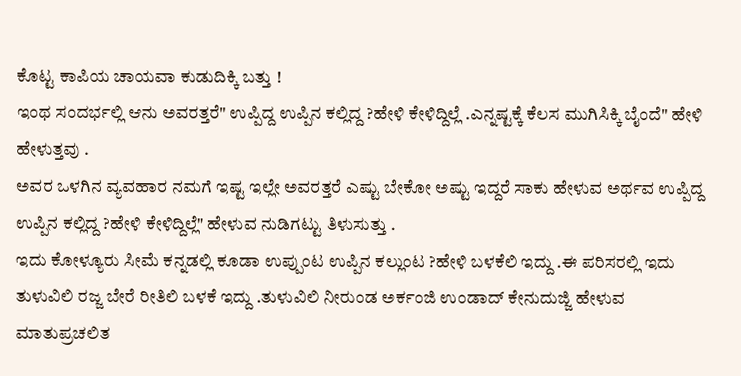ಕೊಟ್ಟ ಕಾಪಿಯ ಚಾಯವಾ ಕುಡುದಿಕ್ಕಿ ಬತ್ತು !
ಇಂಥ ಸಂದರ್ಭಲ್ಲಿ ಆನು ಅವರತ್ತರೆ" ಉಪ್ಪಿದ್ದ ಉಪ್ಪಿನ ಕಲ್ಲಿದ್ದ ?ಹೇಳಿ ಕೇಳಿದ್ದಿಲ್ಲೆ .ಎನ್ನಷ್ಟಕ್ಕೆ ಕೆಲಸ ಮುಗಿಸಿಕ್ಕಿ ಬೈಂದೆ" ಹೇಳಿ ಹೇಳುತ್ತವು .
ಅವರ ಒಳಗಿನ ವ್ಯವಹಾರ ನಮಗೆ ಇಷ್ಟ ಇಲ್ಲೇ ಅವರತ್ತರೆ ಎಷ್ಟು ಬೇಕೋ ಅಷ್ಟು ಇದ್ದರೆ ಸಾಕು ಹೇಳುವ ಅರ್ಥವ ಉಪ್ಪಿದ್ದ ಉಪ್ಪಿನ ಕಲ್ಲಿದ್ದ ?ಹೇಳಿ ಕೇಳಿದ್ದಿಲ್ಲೆ" ಹೇಳುವ ನುಡಿಗಟ್ಟು ತಿಳುಸುತ್ತು .
ಇದು ಕೋಳ್ಯೂರು ಸೀಮೆ ಕನ್ನಡಲ್ಲಿ ಕೂಡಾ ಉಪ್ಪುಂಟ ಉಪ್ಪಿನ ಕಲ್ಲುಂಟ ?ಹೇಳಿ ಬಳಕೆಲಿ ಇದ್ದು .ಈ ಪರಿಸರಲ್ಲಿ ಇದು ತುಳುವಿಲಿ ರಜ್ಜ ಬೇರೆ ರೀತಿಲಿ ಬಳಕೆ ಇದ್ದು .ತುಳುವಿಲಿ ನೀರುಂಡ ಅರ್ಕಂಜಿ ಉಂಡಾದ್ ಕೇನುದುಜ್ಜಿ ಹೇಳುವ ಮಾತುಪ್ರಚಲಿತ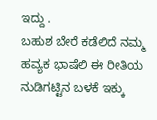ಇದ್ದು .
ಬಹುಶ ಬೇರೆ ಕಡೆಲಿದೆ ನಮ್ಮ ಹವ್ಯಕ ಭಾಷೆಲಿ ಈ ರೀತಿಯ ನುಡಿಗಟ್ಟಿನ ಬಳಕೆ ಇಕ್ಕು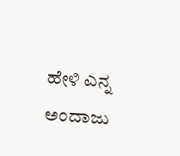ಹೇಳಿ ಎನ್ನ ಅಂದಾಜು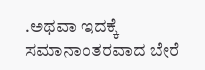.ಅಥವಾ ಇದಕ್ಕೆ ಸಮಾನಾಂತರವಾದ ಬೇರೆ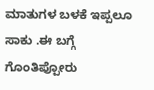ಮಾತುಗಳ ಬಳಕೆ ಇಪ್ಪಲೂ ಸಾಕು .ಈ ಬಗ್ಗೆ ಗೊಂತಿಪ್ಪೋರು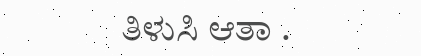ತಿಳುಸಿ ಆತಾ .